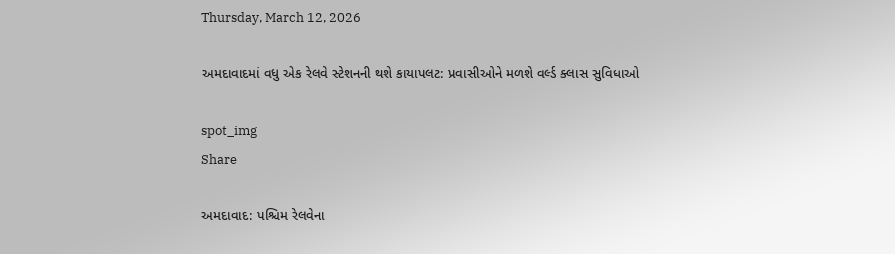Thursday, March 12, 2026

અમદાવાદમાં વધુ એક રેલવે સ્ટેશનની થશે કાયાપલટ: પ્રવાસીઓને મળશે વર્લ્ડ ક્લાસ સુવિધાઓ

spot_img
Share

અમદાવાદ: પશ્ચિમ રેલવેના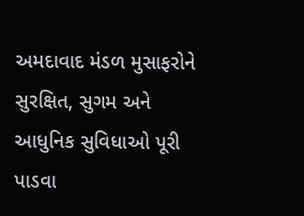અમદાવાદ મંડળ મુસાફરોને સુરક્ષિત, સુગમ અને આધુનિક સુવિધાઓ પૂરી પાડવા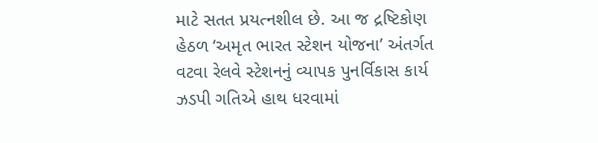માટે સતત પ્રયત્નશીલ છે. આ જ દ્રષ્ટિકોણ હેઠળ ‘અમૃત ભારત સ્ટેશન યોજના’ અંતર્ગત વટવા રેલવે સ્ટેશનનું વ્યાપક પુનર્વિકાસ કાર્ય ઝડપી ગતિએ હાથ ધરવામાં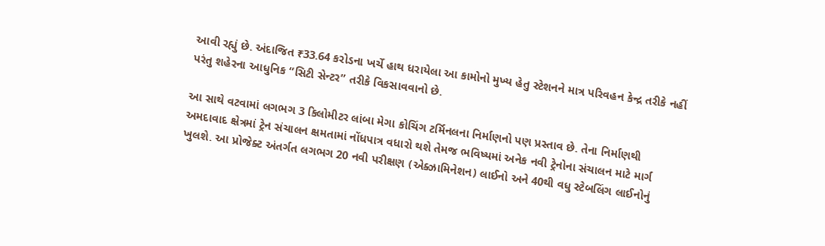આવી રહ્યું છે. અંદાજિત ₹33.64 કરોડના ખર્ચે હાથ ધરાયેલા આ કામોનો મુખ્ય હેતુ સ્ટેશનને માત્ર પરિવહન કેન્દ્ર તરીકે નહીં પરંતુ શહેરના આધુનિક “સિટી સેન્ટર” તરીકે વિકસાવવાનો છે.

આ સાથે વટવામાં લગભગ 3 કિલોમીટર લાંબા મેગા કોચિંગ ટર્મિનલના નિર્માણનો પણ પ્રસ્તાવ છે. તેના નિર્માણથી અમદાવાદ ક્ષેત્રમાં ટ્રેન સંચાલન ક્ષમતામાં નોંધપાત્ર વધારો થશે તેમજ ભવિષ્યમાં અનેક નવી ટ્રેનોના સંચાલન માટે માર્ગ ખુલશે. આ પ્રોજેક્ટ અંતર્ગત લગભગ 20 નવી પરીક્ષણ (એક્ઝામિનેશન) લાઈનો અને 40થી વધુ સ્ટેબલિંગ લાઈનોનું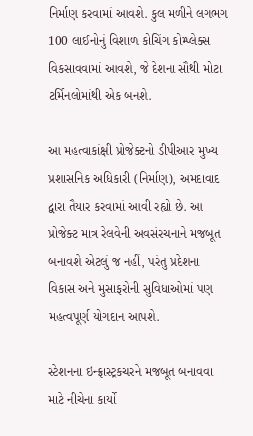નિર્માણ કરવામાં આવશે. કુલ મળીને લગભગ 100 લાઈનોનું વિશાળ કોચિંગ કોમ્પ્લેક્સ વિકસાવવામાં આવશે, જે દેશના સૌથી મોટા ટર્મિનલોમાંથી એક બનશે.

આ મહત્વાકાંક્ષી પ્રોજેક્ટનો ડીપીઆર મુખ્ય પ્રશાસનિક અધિકારી (નિર્માણ), અમદાવાદ દ્વારા તૈયાર કરવામાં આવી રહ્યો છે. આ પ્રોજેક્ટ માત્ર રેલવેની અવસંરચનાને મજબૂત બનાવશે એટલું જ નહીં, પરંતુ પ્રદેશના વિકાસ અને મુસાફરોની સુવિધાઓમાં પણ મહત્વપૂર્ણ યોગદાન આપશે.

સ્ટેશનના ઇન્ફ્રાસ્ટ્રકચરને મજબૂત બનાવવા માટે નીચેના કાર્યો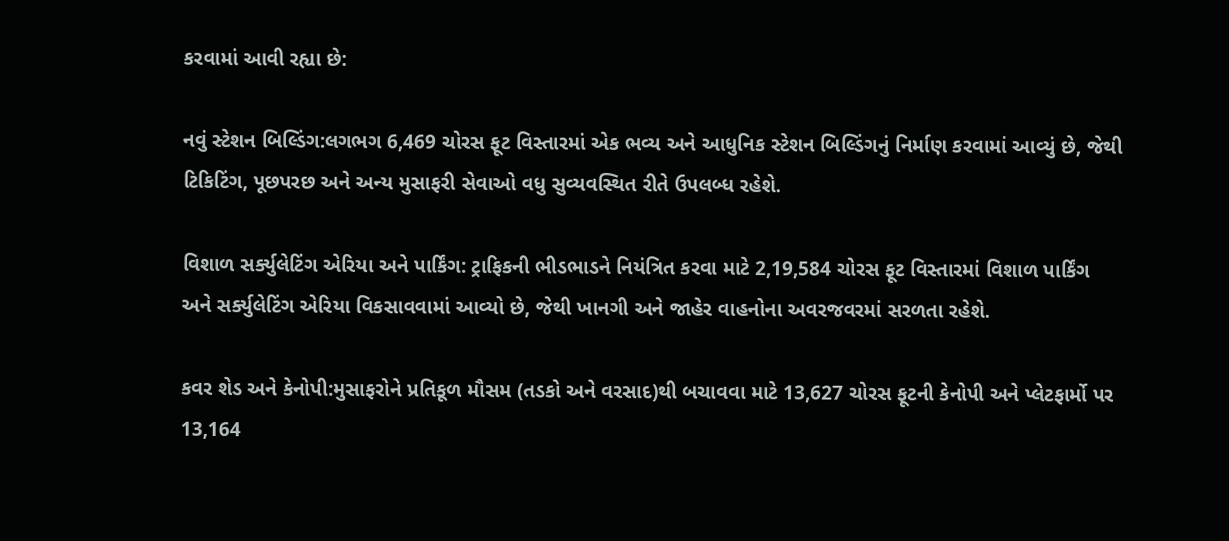કરવામાં આવી રહ્યા છે:

નવું સ્ટેશન બિલ્ડિંગ:લગભગ 6,469 ચોરસ ફૂટ વિસ્તારમાં એક ભવ્ય અને આધુનિક સ્ટેશન બિલ્ડિંગનું નિર્માણ કરવામાં આવ્યું છે, જેથી ટિકિટિંગ, પૂછપરછ અને અન્ય મુસાફરી સેવાઓ વધુ સુવ્યવસ્થિત રીતે ઉપલબ્ધ રહેશે.

વિશાળ સર્ક્યુલેટિંગ એરિયા અને પાર્કિંગ: ટ્રાફિકની ભીડભાડને નિયંત્રિત કરવા માટે 2,19,584 ચોરસ ફૂટ વિસ્તારમાં વિશાળ પાર્કિંગ અને સર્ક્યુલેટિંગ એરિયા વિકસાવવામાં આવ્યો છે, જેથી ખાનગી અને જાહેર વાહનોના અવરજવરમાં સરળતા રહેશે.

કવર શેડ અને કેનોપી:મુસાફરોને પ્રતિકૂળ મૌસમ (તડકો અને વરસાદ)થી બચાવવા માટે 13,627 ચોરસ ફૂટની કેનોપી અને પ્લેટફાર્મો પર 13,164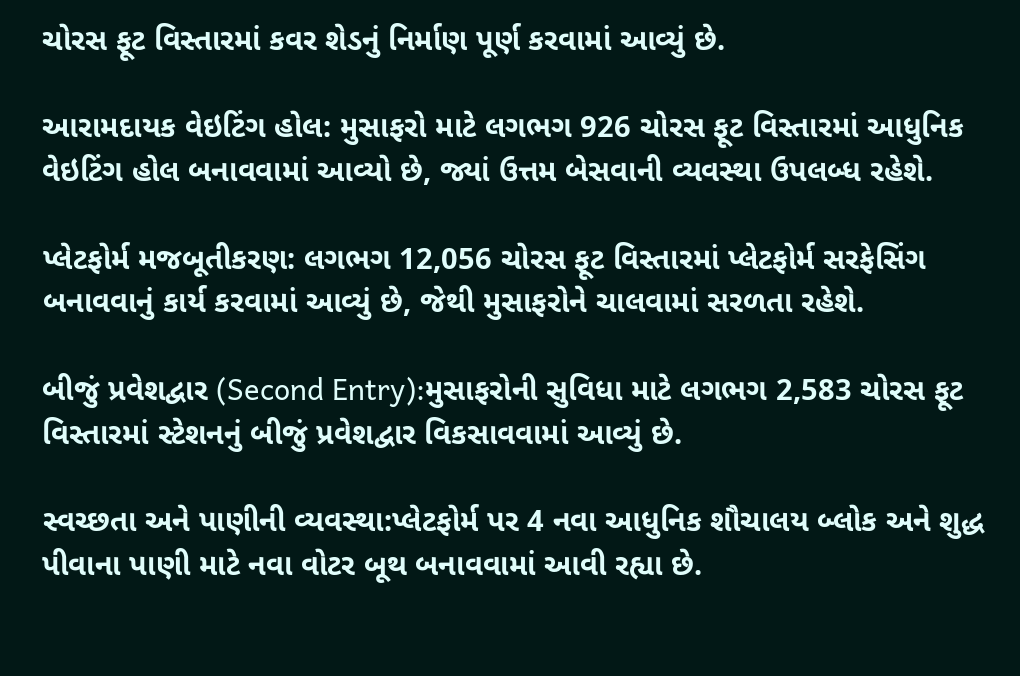ચોરસ ફૂટ વિસ્તારમાં કવર શેડનું નિર્માણ પૂર્ણ કરવામાં આવ્યું છે.

આરામદાયક વેઇટિંગ હોલ: મુસાફરો માટે લગભગ 926 ચોરસ ફૂટ વિસ્તારમાં આધુનિક વેઇટિંગ હોલ બનાવવામાં આવ્યો છે, જ્યાં ઉત્તમ બેસવાની વ્યવસ્થા ઉપલબ્ધ રહેશે.

પ્લેટફોર્મ મજબૂતીકરણ: લગભગ 12,056 ચોરસ ફૂટ વિસ્તારમાં પ્લેટફોર્મ સરફેસિંગ બનાવવાનું કાર્ય કરવામાં આવ્યું છે, જેથી મુસાફરોને ચાલવામાં સરળતા રહેશે.

બીજું પ્રવેશદ્વાર (Second Entry):મુસાફરોની સુવિધા માટે લગભગ 2,583 ચોરસ ફૂટ વિસ્તારમાં સ્ટેશનનું બીજું પ્રવેશદ્વાર વિકસાવવામાં આવ્યું છે.

સ્વચ્છતા અને પાણીની વ્યવસ્થા:પ્લેટફોર્મ પર 4 નવા આધુનિક શૌચાલય બ્લોક અને શુદ્ધ પીવાના પાણી માટે નવા વોટર બૂથ બનાવવામાં આવી રહ્યા છે.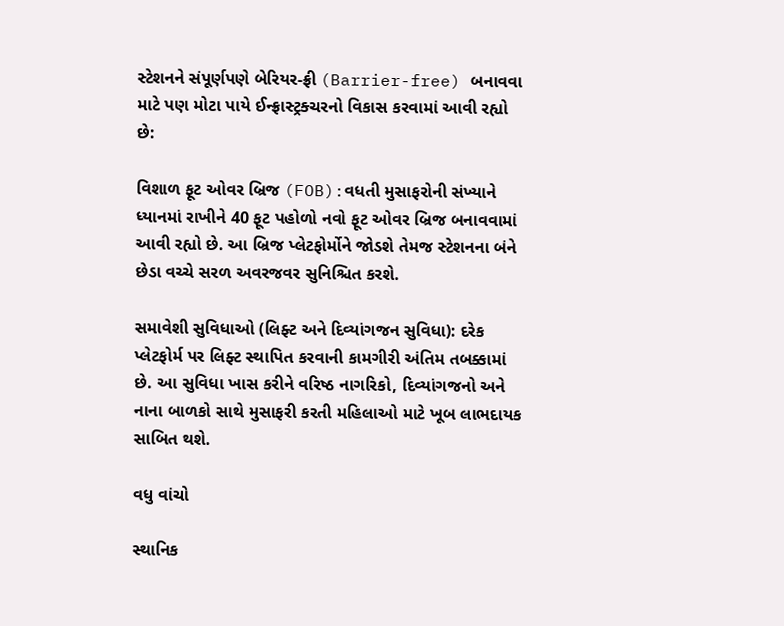સ્ટેશનને સંપૂર્ણપણે બેરિયર-ફ્રી (Barrier-free) બનાવવા માટે પણ મોટા પાયે ઈન્ફ્રાસ્ટ્રક્ચરનો વિકાસ કરવામાં આવી રહ્યો છે:

વિશાળ ફૂટ ઓવર બ્રિજ (FOB):વધતી મુસાફરોની સંખ્યાને ધ્યાનમાં રાખીને 40 ફૂટ પહોળો નવો ફૂટ ઓવર બ્રિજ બનાવવામાં આવી રહ્યો છે. આ બ્રિજ પ્લેટફોર્મોને જોડશે તેમજ સ્ટેશનના બંને છેડા વચ્ચે સરળ અવરજવર સુનિશ્ચિત કરશે.

સમાવેશી સુવિધાઓ (લિફ્ટ અને દિવ્યાંગજન સુવિધા): દરેક પ્લેટફોર્મ પર લિફ્ટ સ્થાપિત કરવાની કામગીરી અંતિમ તબક્કામાં છે. આ સુવિધા ખાસ કરીને વરિષ્ઠ નાગરિકો, દિવ્યાંગજનો અને નાના બાળકો સાથે મુસાફરી કરતી મહિલાઓ માટે ખૂબ લાભદાયક સાબિત થશે.

વધુ વાંચો

સ્થાનિક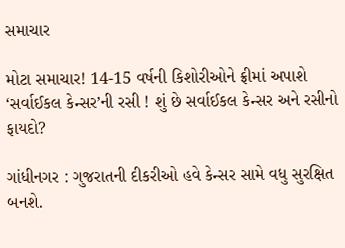સમાચાર

મોટા સમાચાર! 14-15 વર્ષની કિશોરીઓને ફ્રીમાં અપાશે ‘સર્વાઈકલ કેન્સર’ની રસી ! શું છે સર્વાઈકલ કેન્સર અને રસીનો ફાયદો?

ગાંધીનગર : ગુજરાતની દીકરીઓ હવે કેન્સર સામે વધુ સુરક્ષિત બનશે.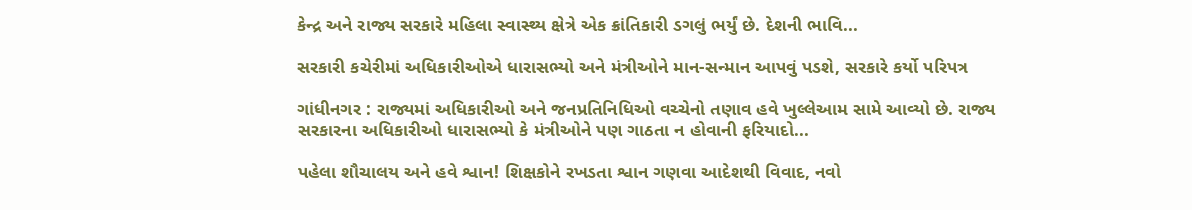કેન્દ્ર અને રાજ્ય સરકારે મહિલા સ્વાસ્થ્ય ક્ષેત્રે એક ક્રાંતિકારી ડગલું ભર્યું છે. દેશની ભાવિ...

સરકારી કચેરીમાં અધિકારીઓએ ધારાસભ્યો અને મંત્રીઓને માન-સન્માન આપવું પડશે, સરકારે કર્યો પરિપત્ર

ગાંધીનગર : રાજ્યમાં અધિકારીઓ અને જનપ્રતિનિધિઓ વચ્ચેનો તણાવ હવે ખુલ્લેઆમ સામે આવ્યો છે. રાજ્ય સરકારના અધિકારીઓ ધારાસભ્યો કે મંત્રીઓને પણ ગાઠતા ન હોવાની ફરિયાદો...

પહેલા શૌચાલય અને હવે શ્વાન! શિક્ષકોને રખડતા શ્વાન ગણવા આદેશથી વિવાદ, નવો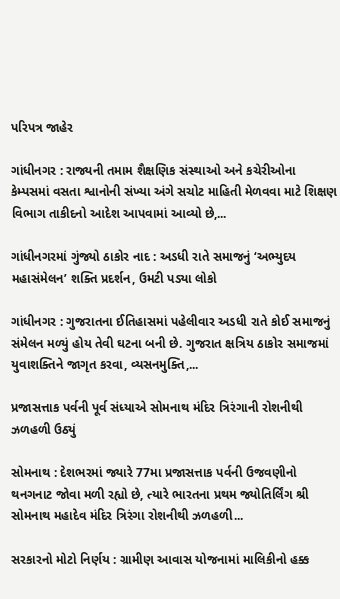પરિપત્ર જાહેર

ગાંધીનગર : રાજ્યની તમામ શૈક્ષણિક સંસ્થાઓ અને કચેરીઓના કેમ્પસમાં વસતા શ્વાનોની સંખ્યા અંગે સચોટ માહિતી મેળવવા માટે શિક્ષણ વિભાગ તાકીદનો આદેશ આપવામાં આવ્યો છે,...

ગાંધીનગરમાં ગુંજ્યો ઠાકોર નાદ : અડધી રાતે સમાજનું ‘અભ્યુદય મહાસંમેલન’ શક્તિ પ્રદર્શન, ઉમટી પડ્યા લોકો

ગાંધીનગર : ગુજરાતના ઈતિહાસમાં પહેલીવાર અડધી રાતે કોઈ સમાજનું સંમેલન મળ્યું હોય તેવી ઘટના બની છે. ગુજરાત ક્ષત્રિય ઠાકોર સમાજમાં યુવાશક્તિને જાગૃત કરવા, વ્યસનમુક્તિ,...

પ્રજાસત્તાક પર્વની પૂર્વ સંધ્યાએ સોમનાથ મંદિર ત્રિરંગાની રોશનીથી ઝળહળી ઉઠ્યું

સોમનાથ : દેશભરમાં જ્યારે 77મા પ્રજાસત્તાક પર્વની ઉજવણીનો થનગનાટ જોવા મળી રહ્યો છે, ત્યારે ભારતના પ્રથમ જ્યોતિર્લિંગ શ્રી સોમનાથ મહાદેવ મંદિર ત્રિરંગા રોશનીથી ઝળહળી...

સરકારનો મોટો નિર્ણય : ગ્રામીણ આવાસ યોજનામાં માલિકીનો હક્ક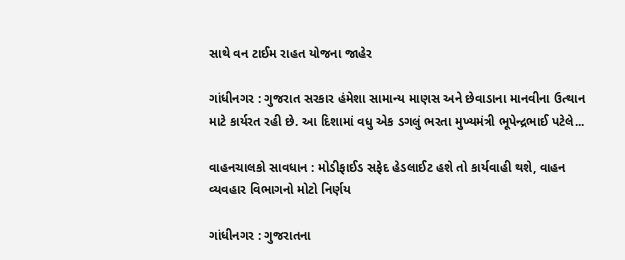સાથે વન ટાઈમ રાહત યોજના જાહેર

ગાંધીનગર : ગુજરાત સરકાર હંમેશા સામાન્ય માણસ અને છેવાડાના માનવીના ઉત્થાન માટે કાર્યરત રહી છે. આ દિશામાં વધુ એક ડગલું ભરતા મુખ્યમંત્રી ભૂપેન્દ્રભાઈ પટેલે...

વાહનચાલકો સાવધાન : મોડીફાઈડ સફેદ હેડલાઈટ હશે તો કાર્યવાહી થશે, વાહન વ્યવહાર વિભાગનો મોટો નિર્ણય

ગાંધીનગર : ગુજરાતના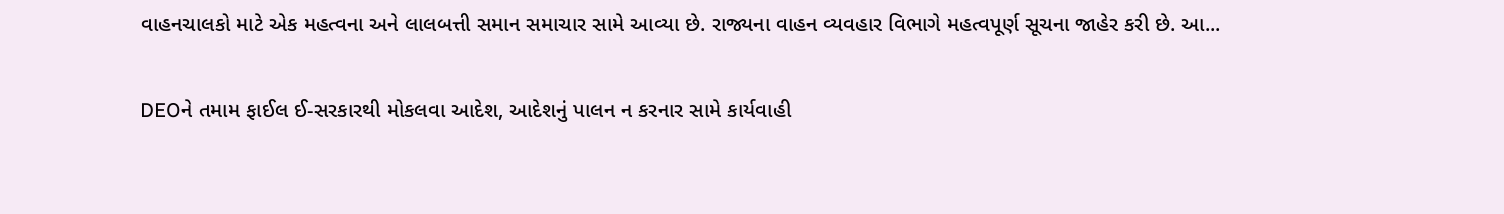વાહનચાલકો માટે એક મહત્વના અને લાલબત્તી સમાન સમાચાર સામે આવ્યા છે. રાજ્યના વાહન વ્યવહાર વિભાગે મહત્વપૂર્ણ સૂચના જાહેર કરી છે. આ...

DEOને તમામ ફાઈલ ઈ-સરકારથી મોકલવા આદેશ, આદેશનું પાલન ન કરનાર સામે કાર્યવાહી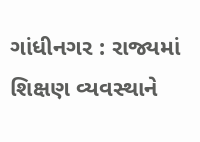ગાંધીનગર : રાજ્યમાં શિક્ષણ વ્યવસ્થાને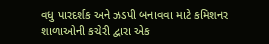વધુ પારદર્શક અને ઝડપી બનાવવા માટે કમિશનર શાળાઓની કચેરી દ્વારા એક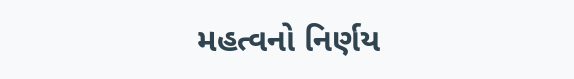મહત્વનો નિર્ણય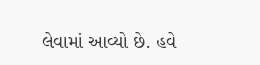લેવામાં આવ્યો છે. હવે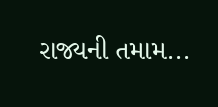રાજ્યની તમામ...